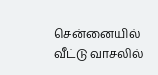சென்னையில் வீட்டு வாசலில்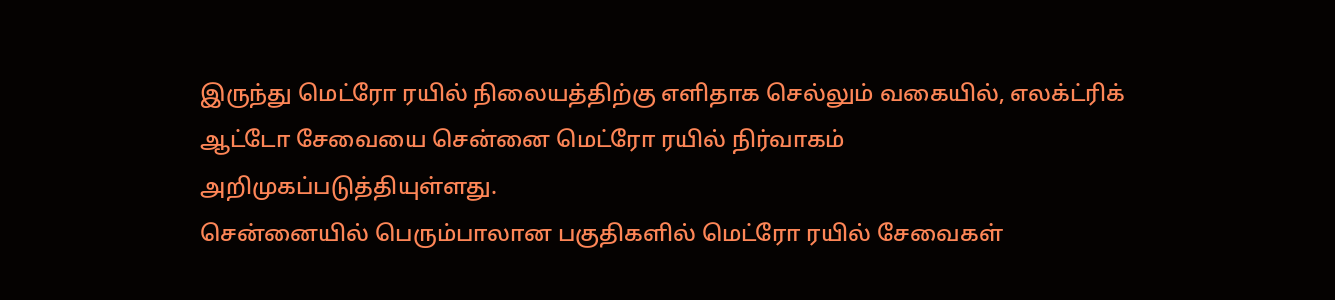இருந்து மெட்ரோ ரயில் நிலையத்திற்கு எளிதாக செல்லும் வகையில், எலக்ட்ரிக் ஆட்டோ சேவையை சென்னை மெட்ரோ ரயில் நிர்வாகம் அறிமுகப்படுத்தியுள்ளது.
சென்னையில் பெரும்பாலான பகுதிகளில் மெட்ரோ ரயில் சேவைகள்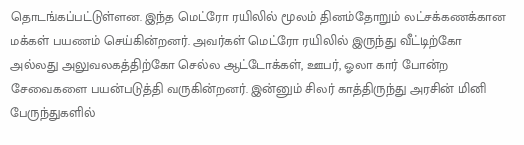தொடங்கப்பட்டுள்ளன. இந்த மெட்ரோ ரயிலில் மூலம் தினம்தோறும் லட்சக்கணக்கான மக்கள் பயணம் செய்கின்றனர். அவர்கள் மெட்ரோ ரயிலில் இருந்து வீட்டிற்கோ அல்லது அலுவலகத்திற்கோ செல்ல ஆட்டோக்கள், ஊபர், ஓலா கார் போன்ற சேவைகளை பயன்படுத்தி வருகின்றனர். இன்னும் சிலர் காத்திருந்து அரசின் மினி பேருந்துகளில்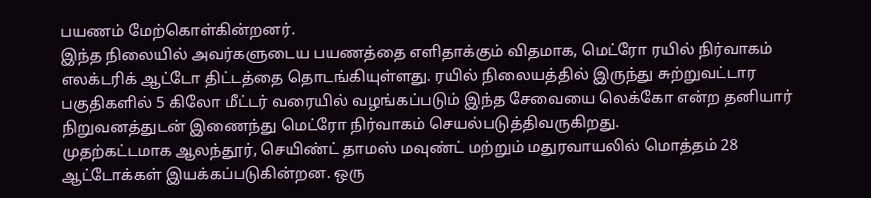பயணம் மேற்கொள்கின்றனர்.
இந்த நிலையில் அவர்களுடைய பயணத்தை எளிதாக்கும் விதமாக, மெட்ரோ ரயில் நிர்வாகம் எலக்டரிக் ஆட்டோ திட்டத்தை தொடங்கியுள்ளது. ரயில் நிலையத்தில் இருந்து சுற்றுவட்டார பகுதிகளில் 5 கிலோ மீட்டர் வரையில் வழங்கப்படும் இந்த சேவையை லெக்கோ என்ற தனியார் நிறுவனத்துடன் இணைந்து மெட்ரோ நிர்வாகம் செயல்படுத்திவருகிறது.
முதற்கட்டமாக ஆலந்தூர், செயிண்ட் தாமஸ் மவுண்ட் மற்றும் மதுரவாயலில் மொத்தம் 28 ஆட்டோக்கள் இயக்கப்படுகின்றன. ஒரு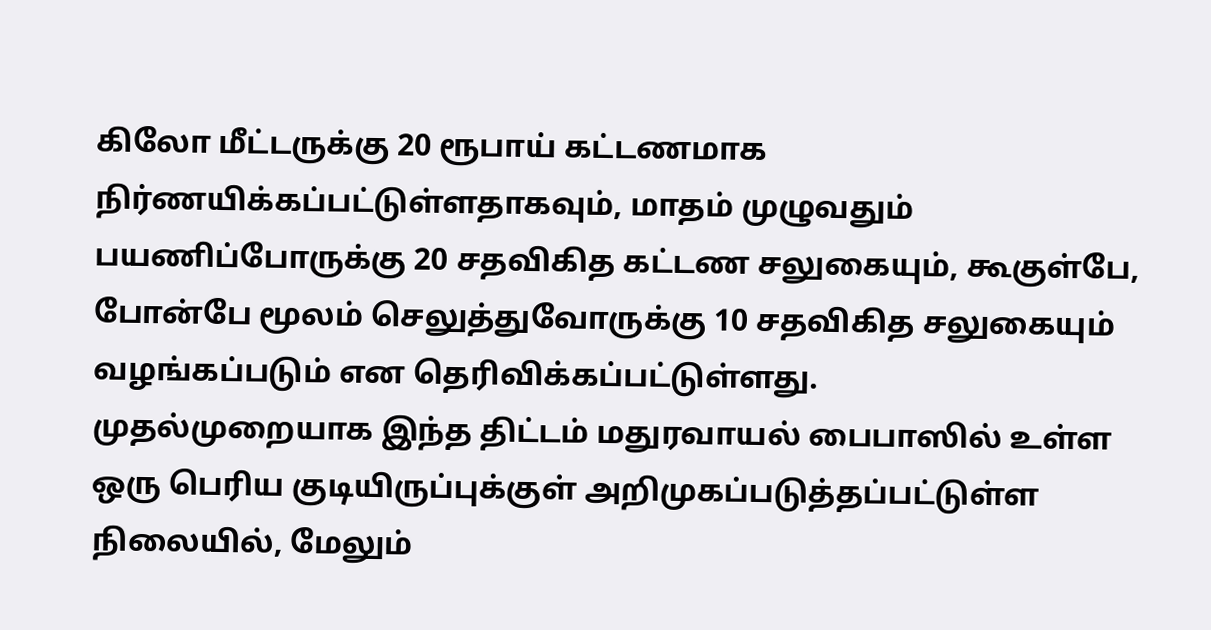கிலோ மீட்டருக்கு 20 ரூபாய் கட்டணமாக நிர்ணயிக்கப்பட்டுள்ளதாகவும், மாதம் முழுவதும் பயணிப்போருக்கு 20 சதவிகித கட்டண சலுகையும், கூகுள்பே, போன்பே மூலம் செலுத்துவோருக்கு 10 சதவிகித சலுகையும் வழங்கப்படும் என தெரிவிக்கப்பட்டுள்ளது.
முதல்முறையாக இந்த திட்டம் மதுரவாயல் பைபாஸில் உள்ள ஒரு பெரிய குடியிருப்புக்குள் அறிமுகப்படுத்தப்பட்டுள்ள நிலையில், மேலும்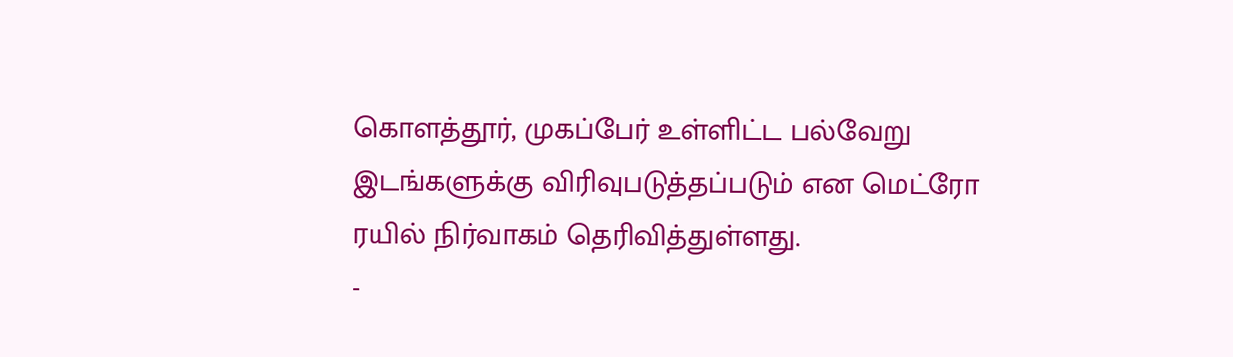கொளத்தூர், முகப்பேர் உள்ளிட்ட பல்வேறு இடங்களுக்கு விரிவுபடுத்தப்படும் என மெட்ரோ ரயில் நிர்வாகம் தெரிவித்துள்ளது.
-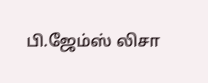பி.ஜேம்ஸ் லிசா